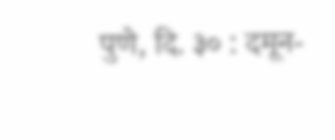पुणे, दि. ३० : दमून-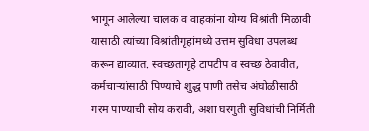भागून आलेल्या चालक व वाहकांना योग्य विश्रांती मिळावी यासाठी त्यांच्या विश्रांतीगृहांमध्ये उत्तम सुविधा उपलब्ध करून द्याव्यात. स्वच्छतागृहे टापटीप व स्वच्छ ठेवावीत, कर्मचाऱ्यांसाठी पिण्याचे शुद्ध पाणी तसेच अंघोळीसाठी गरम पाण्याची सोय करावी, अशा घरगुती सुविधांची निर्मिती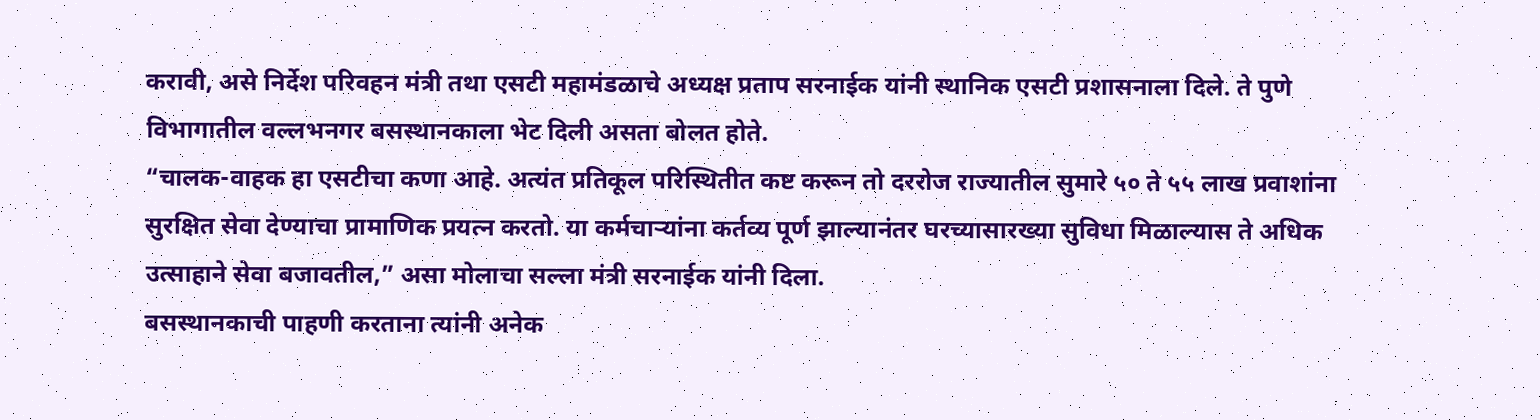करावी, असे निर्देश परिवहन मंत्री तथा एसटी महामंडळाचे अध्यक्ष प्रताप सरनाईक यांनी स्थानिक एसटी प्रशासनाला दिले. ते पुणे विभागातील वल्लभनगर बसस्थानकाला भेट दिली असता बोलत होते.
“चालक-वाहक हा एसटीचा कणा आहे. अत्यंत प्रतिकूल परिस्थितीत कष्ट करून तो दररोज राज्यातील सुमारे ५० ते ५५ लाख प्रवाशांना सुरक्षित सेवा देण्याचा प्रामाणिक प्रयत्न करतो. या कर्मचाऱ्यांना कर्तव्य पूर्ण झाल्यानंतर घरच्यासारख्या सुविधा मिळाल्यास ते अधिक उत्साहाने सेवा बजावतील,” असा मोलाचा सल्ला मंत्री सरनाईक यांनी दिला.
बसस्थानकाची पाहणी करताना त्यांनी अनेक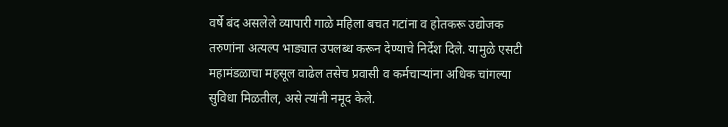वर्षे बंद असलेले व्यापारी गाळे महिला बचत गटांना व होतकरू उद्योजक तरुणांना अत्यल्प भाड्यात उपलब्ध करून देण्याचे निर्देश दिले. यामुळे एसटी महामंडळाचा महसूल वाढेल तसेच प्रवासी व कर्मचाऱ्यांना अधिक चांगल्या सुविधा मिळतील, असे त्यांनी नमूद केले.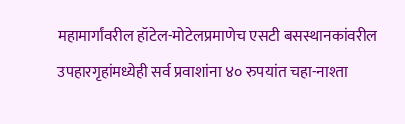महामार्गांवरील हॉटेल-मोटेलप्रमाणेच एसटी बसस्थानकांवरील उपहारगृहांमध्येही सर्व प्रवाशांना ४० रुपयांत चहा-नाश्ता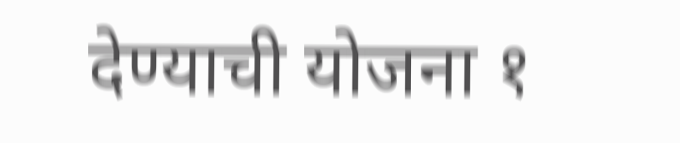देण्याची योजना १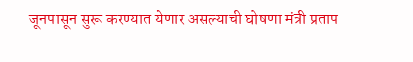जूनपासून सुरू करण्यात येणार असल्याची घोषणा मंत्री प्रताप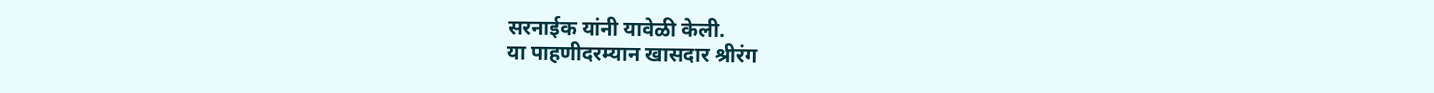सरनाईक यांनी यावेळी केली.
या पाहणीदरम्यान खासदार श्रीरंग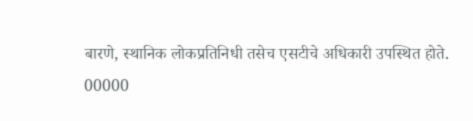बारणे, स्थानिक लोकप्रतिनिधी तसेच एसटीचे अधिकारी उपस्थित होते.
00000